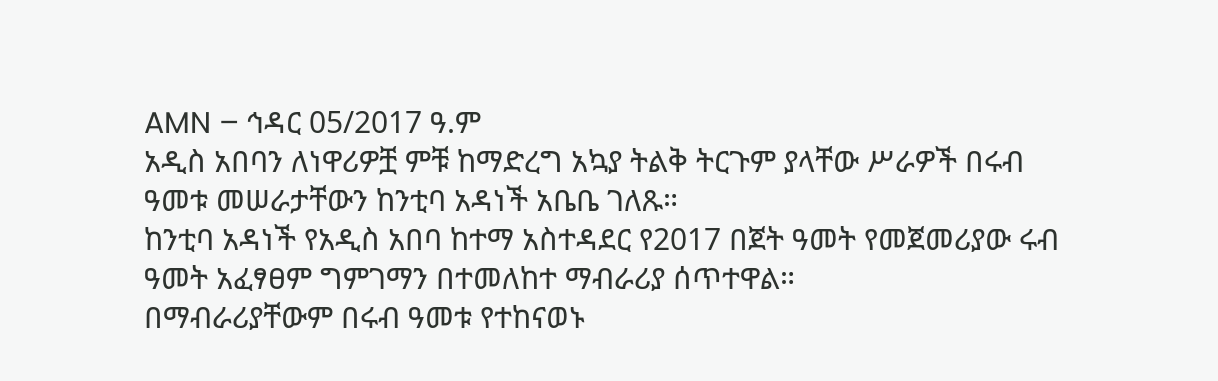AMN – ኅዳር 05/2017 ዓ.ም
አዲስ አበባን ለነዋሪዎቿ ምቹ ከማድረግ አኳያ ትልቅ ትርጉም ያላቸው ሥራዎች በሩብ ዓመቱ መሠራታቸውን ከንቲባ አዳነች አቤቤ ገለጹ።
ከንቲባ አዳነች የአዲስ አበባ ከተማ አስተዳደር የ2017 በጀት ዓመት የመጀመሪያው ሩብ ዓመት አፈፃፀም ግምገማን በተመለከተ ማብራሪያ ሰጥተዋል።
በማብራሪያቸውም በሩብ ዓመቱ የተከናወኑ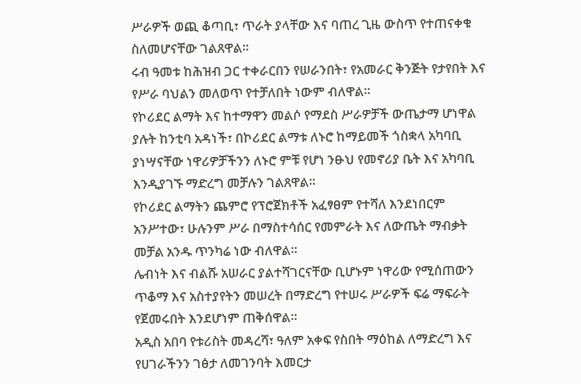ሥራዎች ወጪ ቆጣቢ፣ ጥራት ያላቸው እና ባጠረ ጊዜ ውስጥ የተጠናቀቁ ስለመሆናቸው ገልጸዋል።
ሩብ ዓመቱ ከሕዝብ ጋር ተቀራርበን የሠራንበት፣ የአመራር ቅንጅት የታየበት እና የሥራ ባህልን መለወጥ የተቻለበት ነውም ብለዋል።
የኮሪደር ልማት እና ከተማዋን መልሶ የማደስ ሥራዎቻች ውጤታማ ሆነዋል ያሉት ከንቲባ አዳነች፣ በኮሪደር ልማቱ ለኑሮ ከማይመች ጎስቋላ አካባቢ ያነሣናቸው ነዋሪዎቻችንን ለኑሮ ምቹ የሆነ ንፁህ የመኖሪያ ቤት እና አካባቢ እንዲያገኙ ማድረግ መቻሉን ገልጸዋል።
የኮሪደር ልማትን ጨምሮ የፕሮጀክቶች አፈፃፀም የተሻለ እንደነበርም አንሥተው፣ ሁሉንም ሥራ በማስተሳሰር የመምራት እና ለውጤት ማብቃት መቻል አንዱ ጥንካሬ ነው ብለዋል።
ሌብነት እና ብልሹ አሠራር ያልተሻገርናቸው ቢሆኑም ነዋሪው የሚሰጠውን ጥቆማ እና አስተያየትን መሠረት በማድረግ የተሠሩ ሥራዎች ፍሬ ማፍራት የጀመሩበት እንደሆነም ጠቅሰዋል።
አዲስ አበባ የቱሪስት መዳረሻ፣ ዓለም አቀፍ የስበት ማዕከል ለማድረግ እና የሀገራችንን ገፅታ ለመገንባት እመርታ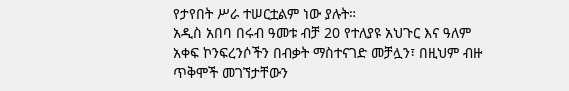የታየበት ሥራ ተሠርቷልም ነው ያሉት።
አዲስ አበባ በሩብ ዓመቱ ብቻ 20 የተለያዩ አህጉር እና ዓለም አቀፍ ኮንፍረንሶችን በብቃት ማስተናገድ መቻሏን፣ በዚህም ብዙ ጥቅሞች መገኘታቸውን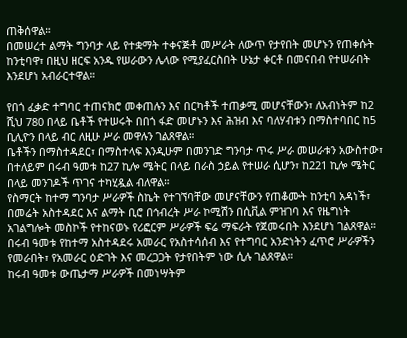ጠቅሰዋል።
በመሠረተ ልማት ግንባታ ላይ የተቋማት ተቀናጅቶ መሥራት ለውጥ የታየበት መሆኑን የጠቀሱት ከንቲባዋ፣ በዚህ ዘርፍ አንዱ የሠራውን ሌላው የሚያፈርስበት ሁኔታ ቀርቶ በመናበብ የተሠራበት እንደሆነ አብራርተዋል።

የበጎ ፈቃድ ተግባር ተጠናክሮ መቀጠሉን እና በርካቶች ተጠቃሚ መሆናቸውን፣ ለአብነትም ከ2 ሺህ 780 በላይ ቤቶች የተሠሩት በበጎ ፋድ መሆኑን እና ሕዝብ እና ባለሃብቱን በማስተባበር ከ5 ቢሊዮን በላይ ብር ለዚሁ ሥራ መዋሉን ገልጸዋል።
ቤቶችን በማስተዳደር፣ በማስተላፍ እንዲሁም በመንገድ ግንባታ ጥሩ ሥራ መሠራቱን አውስተው፣ በተለይም በሩብ ዓመቱ ከ27 ኪሎ ሜትር በላይ በራስ ኃይል የተሠራ ሲሆን፣ ከ221 ኪሎ ሜትር በላይ መንገዶች ጥገና ተካሂዷል ብለዋል።
የስማርት ከተማ ግንባታ ሥራዎች ስኬት የተገኘባቸው መሆናቸውን የጠቆሙት ከንቲባ አዳነች፣ በመሬት አስተዳደር እና ልማት ቢሮ በኅብረት ሥራ ኮሚሽን በሲቪል ምዝገባ እና የዜግነት አገልግሎት መስኮች የተከናወኑ የሪፎርም ሥራዎች ፍሬ ማፍራት የጀመሩበት እንደሆነ ገልጸዋል።
በሩብ ዓመቱ የከተማ አስተዳደሩ አመራር የአስተሳሰብ እና የተግባር አንድነትን ፈጥሮ ሥራዎችን የመራበት፣ የአመራር ዕድገት እና መረጋጋት የታየበትም ነው ሲሉ ገልጸዋል።
ከሩብ ዓመቱ ውጤታማ ሥራዎች በመነሣትም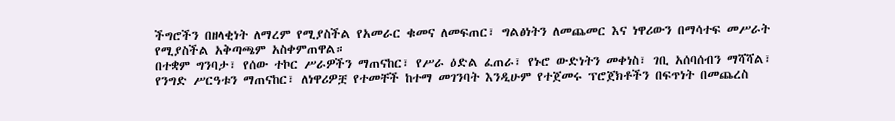ችግሮችን በዘላቂነት ለማረም የሚያስችል የአመራር ቁመና ለመፍጠር፣ ግልፅነትን ለመጨመር እና ነዋሪውን በማሳተፍ መሥራት የሚያስችል አቅጣጫም አስቀምጠዋል።
በተቋም ግንባታ፣ የሰው ተኮር ሥራዎችን ማጠናከር፣ የሥራ ዕድል ፈጠራ፣ የኑሮ ውድነትን መቀነስ፣ ገቢ አሰባሰብን ማሻሻል፣ የንግድ ሥርዓቱን ማጠናከር፣ ለነዋሪዎቿ የተመቸች ከተማ መገንባት እንዲሁም የተጀመሩ ፕሮጀክቶችን በፍጥነት በመጨረስ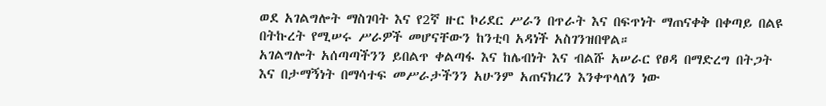ወደ አገልግሎት ማስገባት እና የ2ኛ ዙር ኮሪደር ሥራን በጥራት እና በፍጥነት ማጠናቀቅ በቀጣይ በልዩ በትኩረት የሚሠሩ ሥራዎች መሆናቸውን ከንቲባ አዳነች አስገንዝበዋል።
አገልግሎት አሰጣጣችንን ይበልጥ ቀልጣፋ እና ከሌብነት እና ብልሹ አሠራር የፀዳ በማድረግ በትጋት እና በታማኝነት በማሳተፍ መሥራታችንን አሁንም አጠናክረን እንቀጥላለን ነው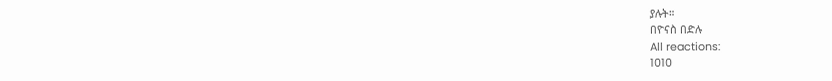ያሉት።
በዮናስ በድሉ
All reactions:
1010